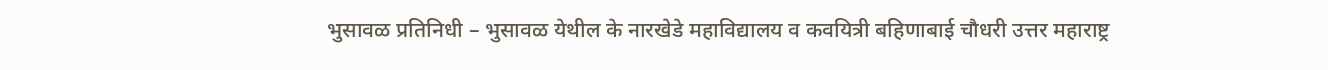भुसावळ प्रतिनिधी – भुसावळ येथील के नारखेडे महाविद्यालय व कवयित्री बहिणाबाई चौधरी उत्तर महाराष्ट्र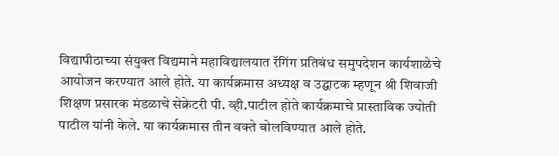विद्यापीठाच्या संयुक्त विद्यमाने महाविद्यालयात रॅगिंग प्रतिबंध समुपदेशन कार्यशाळेचे आयोजन करण्यात आले होते. या कार्यक्रमास अध्यक्ष व उद्घाटक म्हणून श्री शिवाजी शिक्षण प्रसारक मंडळाचे सेक्रेटरी पी. व्ही.पाटील होते कार्यक्रमाचे प्रास्ताविक ज्योती पाटील यांनी केले. या कार्यक्रमास तीन वक्ते बोलविण्यात आले होते.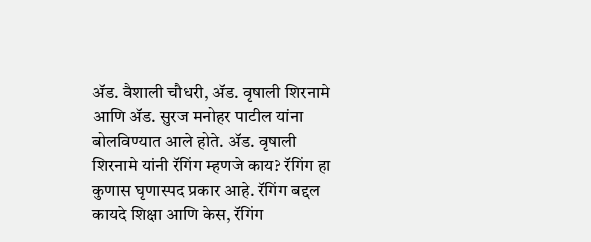ॲड. वैशाली चौधरी, ॲड. वृषाली शिरनामे आणि ॲड. सुरज मनोहर पाटील यांना बोलविण्यात आले होते. ॲड. वृषाली शिरनामे यांनी रॅगिंग म्हणजे काय? रॅगिंग हा कुणास घृणास्पद प्रकार आहे. रॅगिंग बद्दल कायदे शिक्षा आणि केस, रॅगिंग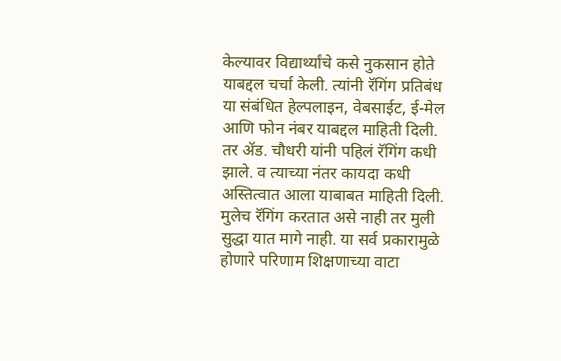केल्यावर विद्यार्थ्यांचे कसे नुकसान होते याबद्दल चर्चा केली. त्यांनी रॅगिंग प्रतिबंध या संबंधित हेल्पलाइन, वेबसाईट, ई-मेल आणि फोन नंबर याबद्दल माहिती दिली. तर ॲड. चौधरी यांनी पहिलं रॅगिंग कधी झाले. व त्याच्या नंतर कायदा कधी अस्तित्वात आला याबाबत माहिती दिली. मुलेच रॅगिंग करतात असे नाही तर मुली सुद्धा यात मागे नाही. या सर्व प्रकारामुळे होणारे परिणाम शिक्षणाच्या वाटा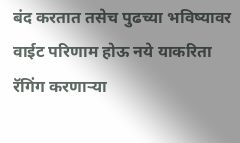बंद करतात तसेच पुढच्या भविष्यावर वाईट परिणाम होऊ नये याकरिता रॅगिंग करणाऱ्या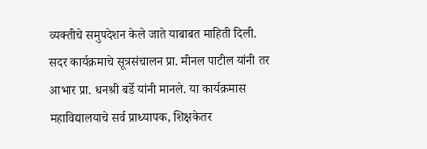व्यक्तीचे समुपदेशन केले जाते याबाबत माहिती दिली. सदर कार्यक्रमाचे सूत्रसंचालन प्रा. मीनल पाटील यांनी तर आभार प्रा. धनश्री बर्डे यांनी मानले. या कार्यक्रमास महाविद्यालयाचे सर्व प्राध्यापक, शिक्षकेतर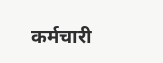कर्मचारी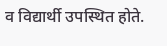व विद्यार्थी उपस्थित होते.